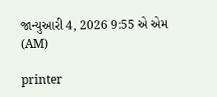જાન્યુઆરી 4, 2026 9:55 એ એમ (AM)

printer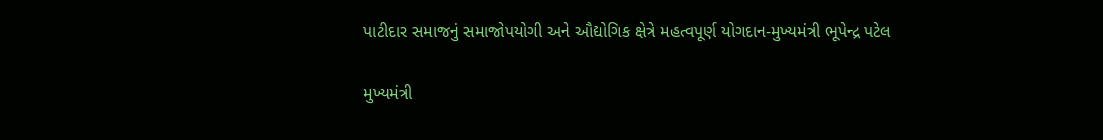પાટીદાર સમાજનું સમાજોપયોગી અને ઔદ્યોગિક ક્ષેત્રે મહત્વપૂર્ણ યોગદાન-મુખ્યમંત્રી ભૂપેન્દ્ર પટેલ

મુખ્યમંત્રી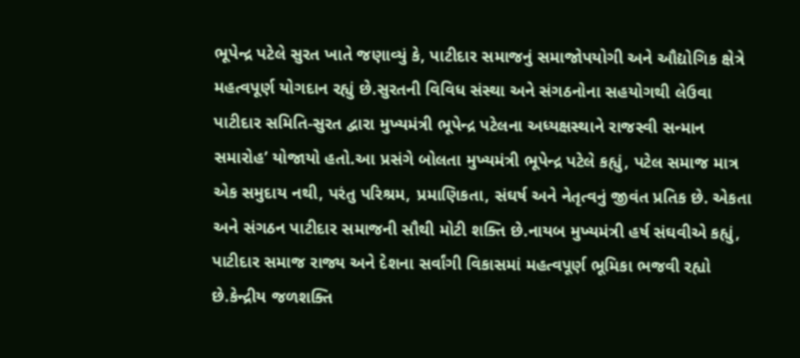ભૂપેન્દ્ર પટેલે સુરત ખાતે જણાવ્યું કે, પાટીદાર સમાજનું સમાજોપયોગી અને ઔદ્યોગિક ક્ષેત્રે મહત્વપૂર્ણ યોગદાન રહ્યું છે.સુરતની વિવિધ સંસ્થા અને સંગઠનોના સહયોગથી લેઉવા પાટીદાર સમિતિ-સુરત દ્વારા મુખ્યમંત્રી ભૂપેન્દ્ર પટેલના અધ્યક્ષસ્થાને રાજસ્વી સન્માન સમારોહ’ યોજાયો હતો.આ પ્રસંગે બોલતા મુખ્યમંત્રી ભૂપેન્દ્ર પટેલે કહ્યું, પટેલ સમાજ માત્ર એક સમુદાય નથી, પરંતુ પરિશ્રમ, પ્રમાણિકતા, સંઘર્ષ અને નેતૃત્વનું જીવંત પ્રતિક છે. એકતા અને સંગઠન પાટીદાર સમાજની સૌથી મોટી શક્તિ છે.નાયબ મુખ્યમંત્રી હર્ષ સંઘવીએ કહ્યું, પાટીદાર સમાજ રાજ્ય અને દેશના સર્વાંગી વિકાસમાં મહત્વપૂર્ણ ભૂમિકા ભજવી રહ્યો છે.કેન્દ્રીય જળશક્તિ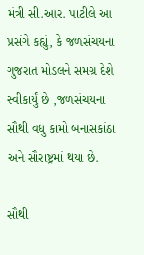મંત્રી સી.આર. પાટીલે આ પ્રસંગે કહ્યું, કે જળસંચયના ગુજરાત મોડલને સમગ્ર દેશે સ્વીકાર્યું છે ,જળસંચયના સૌથી વધુ કામો બનાસકાંઠા અને સૌરાષ્ટ્રમાં થયા છે.

સૌથી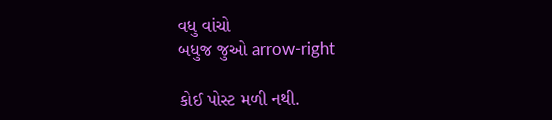વધુ વાંચો
બધુજ જુઓ arrow-right

કોઈ પોસ્ટ મળી નથી.